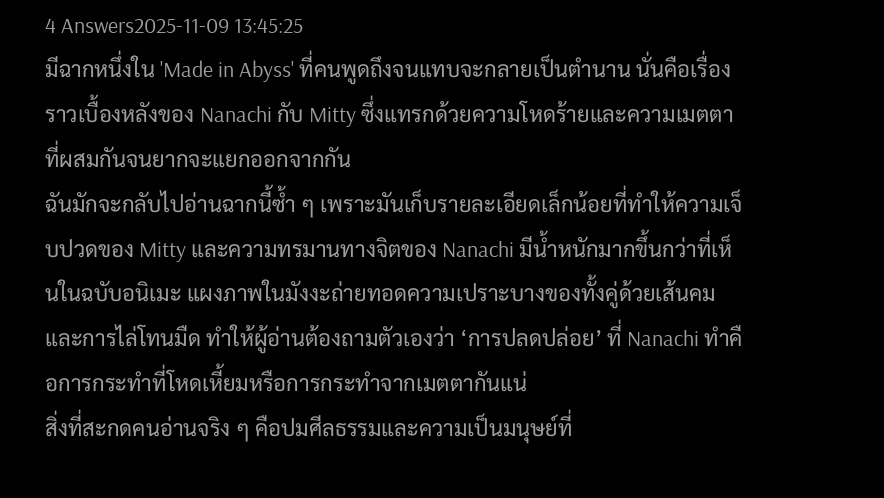4 Answers2025-11-09 13:45:25
มีฉากหนึ่งใน 'Made in Abyss' ที่คนพูดถึงจนแทบจะกลายเป็นตำนาน นั่นคือเรื่องราวเบื้องหลังของ Nanachi กับ Mitty ซึ่งแทรกด้วยความโหดร้ายและความเมตตาที่ผสมกันจนยากจะแยกออกจากกัน
ฉันมักจะกลับไปอ่านฉากนี้ซ้ำ ๆ เพราะมันเก็บรายละเอียดเล็กน้อยที่ทำให้ความเจ็บปวดของ Mitty และความทรมานทางจิตของ Nanachi มีน้ำหนักมากขึ้นกว่าที่เห็นในฉบับอนิเมะ แผงภาพในมังงะถ่ายทอดความเปราะบางของทั้งคู่ด้วยเส้นคมและการไล่โทนมืด ทำให้ผู้อ่านต้องถามตัวเองว่า ‘การปลดปล่อย’ ที่ Nanachi ทำคือการกระทำที่โหดเหี้ยมหรือการกระทำจากเมตตากันแน่
สิ่งที่สะกดคนอ่านจริง ๆ คือปมศีลธรรมและความเป็นมนุษย์ที่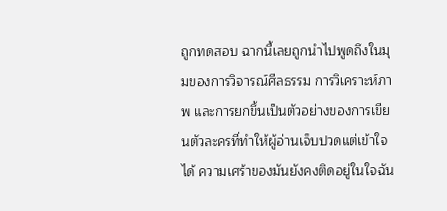ถูกทดสอบ ฉากนี้เลยถูกนำไปพูดถึงในมุมของการวิจารณ์ศีลธรรม การวิเคราะห์ภาพ และการยกขึ้นเป็นตัวอย่างของการเขียนตัวละครที่ทำให้ผู้อ่านเจ็บปวดแต่เข้าใจได้ ความเศร้าของมันยังคงติดอยู่ในใจฉัน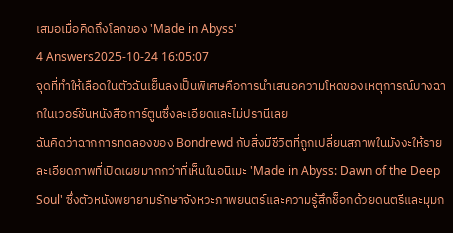เสมอเมื่อคิดถึงโลกของ 'Made in Abyss'
4 Answers2025-10-24 16:05:07
จุดที่ทำให้เลือดในตัวฉันเย็นลงเป็นพิเศษคือการนำเสนอความโหดของเหตุการณ์บางฉากในเวอร์ชันหนังสือการ์ตูนซึ่งละเอียดและไม่ปรานีเลย
ฉันคิดว่าฉากการทดลองของ Bondrewd กับสิ่งมีชีวิตที่ถูกเปลี่ยนสภาพในมังงะให้รายละเอียดภาพที่เปิดเผยมากกว่าที่เห็นในอนิเมะ 'Made in Abyss: Dawn of the Deep Soul' ซึ่งตัวหนังพยายามรักษาจังหวะภาพยนตร์และความรู้สึกช็อกด้วยดนตรีและมุมก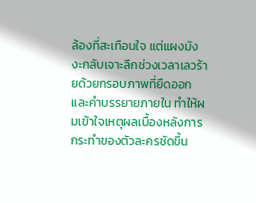ล้องที่สะเทือนใจ แต่แผงมังงะกลับเจาะลึกช่วงเวลาเลวร้ายด้วยกรอบภาพที่ยืดออกและคำบรรยายภายใน ทำให้ผมเข้าใจเหตุผลเบื้องหลังการกระทำของตัวละครชัดขึ้น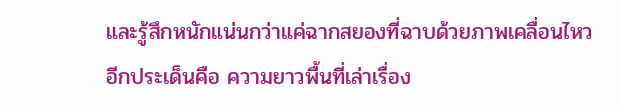และรู้สึกหนักแน่นกว่าแค่ฉากสยองที่ฉาบด้วยภาพเคลื่อนไหว
อีกประเด็นคือ ความยาวพื้นที่เล่าเรื่อง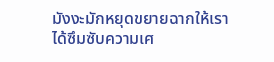มังงะมักหยุดขยายฉากให้เราได้ซึมซับความเศ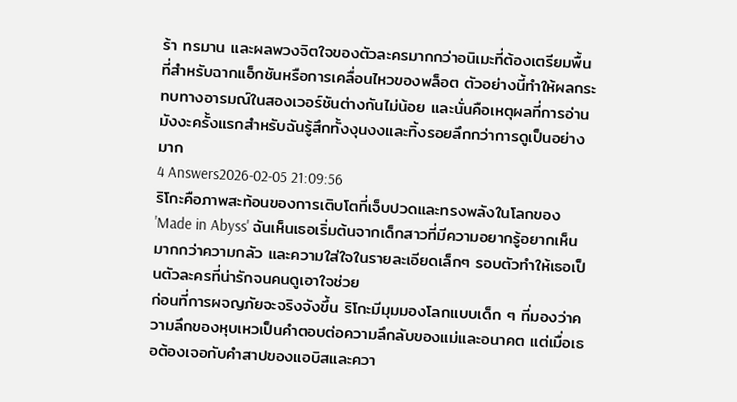ร้า ทรมาน และผลพวงจิตใจของตัวละครมากกว่าอนิเมะที่ต้องเตรียมพื้นที่สำหรับฉากแอ็กชันหรือการเคลื่อนไหวของพล็อต ตัวอย่างนี้ทำให้ผลกระทบทางอารมณ์ในสองเวอร์ชันต่างกันไม่น้อย และนั่นคือเหตุผลที่การอ่านมังงะครั้งแรกสำหรับฉันรู้สึกทั้งงุนงงและทิ้งรอยลึกกว่าการดูเป็นอย่างมาก
4 Answers2026-02-05 21:09:56
ริโกะคือภาพสะท้อนของการเติบโตที่เจ็บปวดและทรงพลังในโลกของ 'Made in Abyss' ฉันเห็นเธอเริ่มต้นจากเด็กสาวที่มีความอยากรู้อยากเห็นมากกว่าความกลัว และความใส่ใจในรายละเอียดเล็กๆ รอบตัวทำให้เธอเป็นตัวละครที่น่ารักจนคนดูเอาใจช่วย
ก่อนที่การผจญภัยจะจริงจังขึ้น ริโกะมีมุมมองโลกแบบเด็ก ๆ ที่มองว่าความลึกของหุบเหวเป็นคำตอบต่อความลึกลับของแม่และอนาคต แต่เมื่อเธอต้องเจอกับคำสาปของแอบิสและควา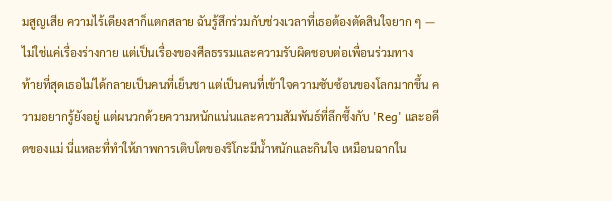มสูญเสีย ความไร้เดียงสาก็แตกสลาย ฉันรู้สึกร่วมกับช่วงเวลาที่เธอต้องตัดสินใจยาก ๆ — ไม่ใช่แค่เรื่องร่างกาย แต่เป็นเรื่องของศีลธรรมและความรับผิดชอบต่อเพื่อนร่วมทาง
ท้ายที่สุดเธอไม่ได้กลายเป็นคนที่เย็นชา แต่เป็นคนที่เข้าใจความซับซ้อนของโลกมากขึ้น ความอยากรู้ยังอยู่ แต่ผนวกด้วยความหนักแน่นและความสัมพันธ์ที่ลึกซึ้งกับ 'Reg' และอดีตของแม่ นี่แหละที่ทำให้ภาพการเติบโตของริโกะมีน้ำหนักและกินใจ เหมือนฉากใน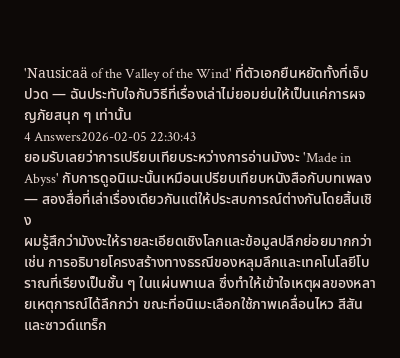'Nausicaä of the Valley of the Wind' ที่ตัวเอกยืนหยัดทั้งที่เจ็บปวด — ฉันประทับใจกับวิธีที่เรื่องเล่าไม่ยอมย่นให้เป็นแค่การผจญภัยสนุก ๆ เท่านั้น
4 Answers2026-02-05 22:30:43
ยอมรับเลยว่าการเปรียบเทียบระหว่างการอ่านมังงะ 'Made in Abyss' กับการดูอนิเมะนั้นเหมือนเปรียบเทียบหนังสือกับบทเพลง — สองสื่อที่เล่าเรื่องเดียวกันแต่ให้ประสบการณ์ต่างกันโดยสิ้นเชิง
ผมรู้สึกว่ามังงะให้รายละเอียดเชิงโลกและข้อมูลปลีกย่อยมากกว่า เช่น การอธิบายโครงสร้างทางธรณีของหลุมลึกและเทคโนโลยีโบราณที่เรียงเป็นชั้น ๆ ในแผ่นพาเนล ซึ่งทำให้เข้าใจเหตุผลของหลายเหตุการณ์ได้ลึกกว่า ขณะที่อนิเมะเลือกใช้ภาพเคลื่อนไหว สีสัน และซาวด์แทร็ก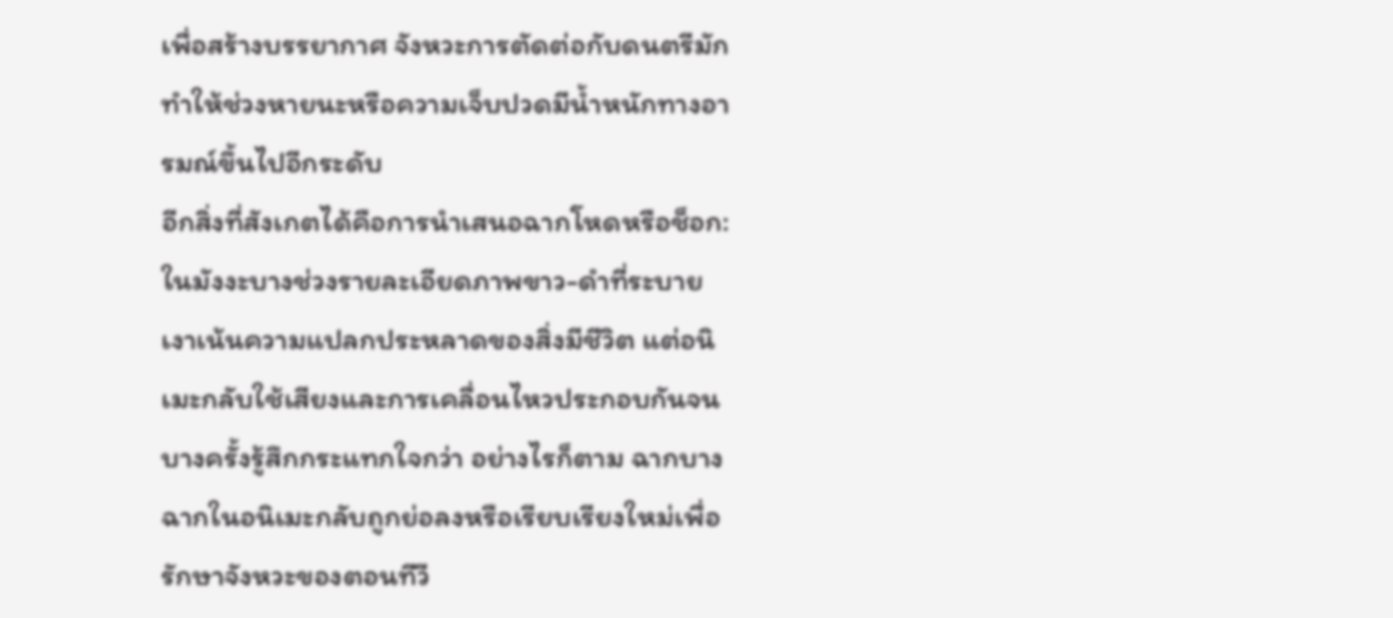เพื่อสร้างบรรยากาศ จังหวะการตัดต่อกับดนตรีมักทำให้ช่วงหายนะหรือความเจ็บปวดมีน้ำหนักทางอารมณ์ขึ้นไปอีกระดับ
อีกสิ่งที่สังเกตได้คือการนำเสนอฉากโหดหรือช็อก: ในมังงะบางช่วงรายละเอียดภาพขาว-ดำที่ระบายเงาเน้นความแปลกประหลาดของสิ่งมีชีวิต แต่อนิเมะกลับใช้เสียงและการเคลื่อนไหวประกอบกันจนบางครั้งรู้สึกกระแทกใจกว่า อย่างไรก็ตาม ฉากบางฉากในอนิเมะกลับถูกย่อลงหรือเรียบเรียงใหม่เพื่อรักษาจังหวะของตอนทีวี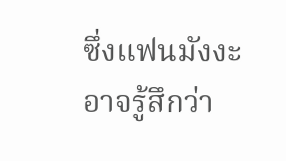ซึ่งแฟนมังงะอาจรู้สึกว่า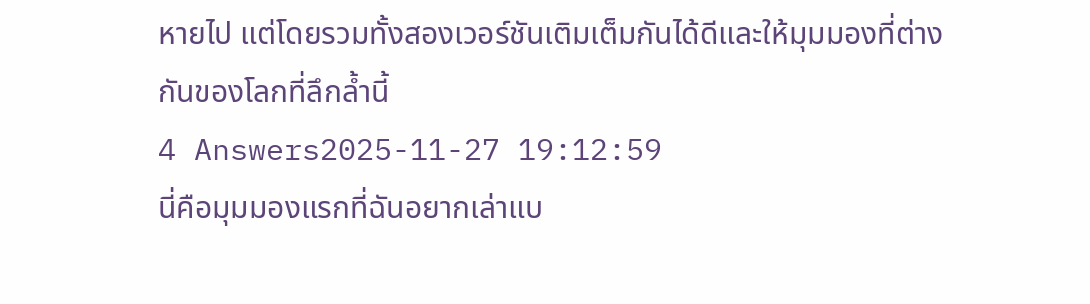หายไป แต่โดยรวมทั้งสองเวอร์ชันเติมเต็มกันได้ดีและให้มุมมองที่ต่างกันของโลกที่ลึกล้ำนี้
4 Answers2025-11-27 19:12:59
นี่คือมุมมองแรกที่ฉันอยากเล่าแบ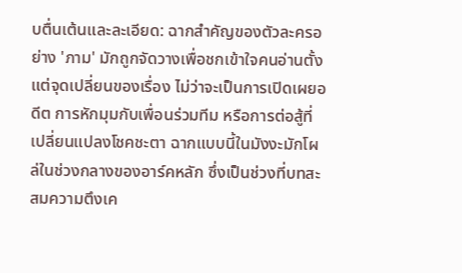บตื่นเต้นและละเอียด: ฉากสำคัญของตัวละครอย่าง 'ภาม' มักถูกจัดวางเพื่อชกเข้าใจคนอ่านตั้งแต่จุดเปลี่ยนของเรื่อง ไม่ว่าจะเป็นการเปิดเผยอดีต การหักมุมกับเพื่อนร่วมทีม หรือการต่อสู้ที่เปลี่ยนแปลงโชคชะตา ฉากแบบนี้ในมังงะมักโผล่ในช่วงกลางของอาร์คหลัก ซึ่งเป็นช่วงที่บทสะสมความตึงเค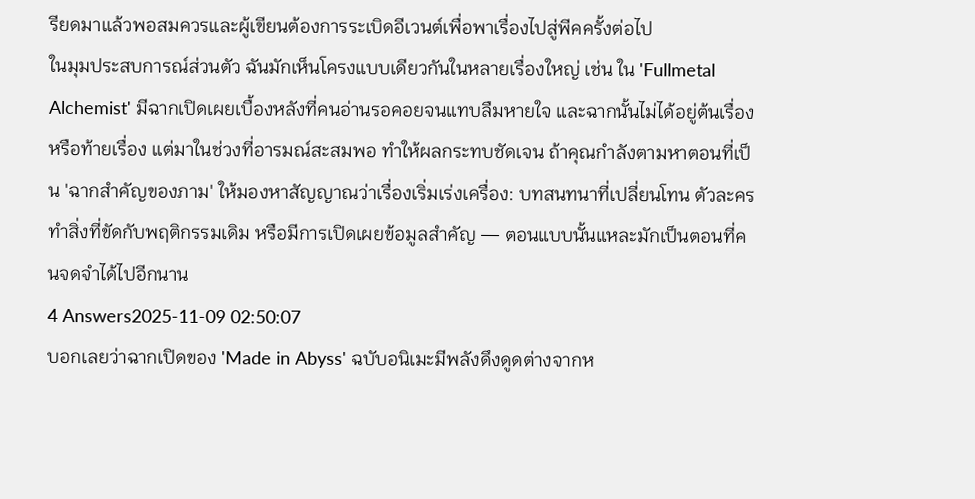รียดมาแล้วพอสมควรและผู้เขียนต้องการระเบิดอีเวนต์เพื่อพาเรื่องไปสู่พีคครั้งต่อไป
ในมุมประสบการณ์ส่วนตัว ฉันมักเห็นโครงแบบเดียวกันในหลายเรื่องใหญ่ เช่น ใน 'Fullmetal Alchemist' มีฉากเปิดเผยเบื้องหลังที่คนอ่านรอคอยจนแทบลืมหายใจ และฉากนั้นไม่ได้อยู่ต้นเรื่องหรือท้ายเรื่อง แต่มาในช่วงที่อารมณ์สะสมพอ ทำให้ผลกระทบชัดเจน ถ้าคุณกำลังตามหาตอนที่เป็น 'ฉากสำคัญของภาม' ให้มองหาสัญญาณว่าเรื่องเริ่มเร่งเครื่อง: บทสนทนาที่เปลี่ยนโทน ตัวละครทำสิ่งที่ขัดกับพฤติกรรมเดิม หรือมีการเปิดเผยข้อมูลสำคัญ — ตอนแบบนั้นแหละมักเป็นตอนที่คนจดจำได้ไปอีกนาน
4 Answers2025-11-09 02:50:07
บอกเลยว่าฉากเปิดของ 'Made in Abyss' ฉบับอนิเมะมีพลังดึงดูดต่างจากห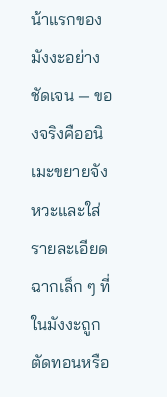น้าแรกของมังงะอย่างชัดเจน — ของจริงคืออนิเมะขยายจังหวะและใส่รายละเอียดฉากเล็ก ๆ ที่ในมังงะถูกตัดทอนหรือ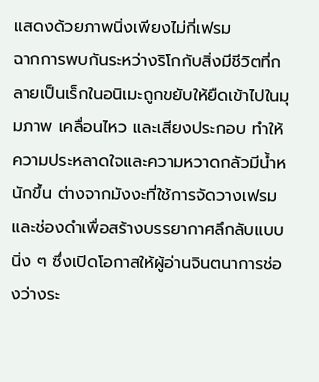แสดงด้วยภาพนิ่งเพียงไม่กี่เฟรม
ฉากการพบกันระหว่างริโกกับสิ่งมีชีวิตที่กลายเป็นเร็กในอนิเมะถูกขยับให้ยืดเข้าไปในมุมภาพ เคลื่อนไหว และเสียงประกอบ ทำให้ความประหลาดใจและความหวาดกลัวมีน้ำหนักขึ้น ต่างจากมังงะที่ใช้การจัดวางเฟรมและช่องดำเพื่อสร้างบรรยากาศลึกลับแบบนิ่ง ๆ ซึ่งเปิดโอกาสให้ผู้อ่านจินตนาการช่องว่างระ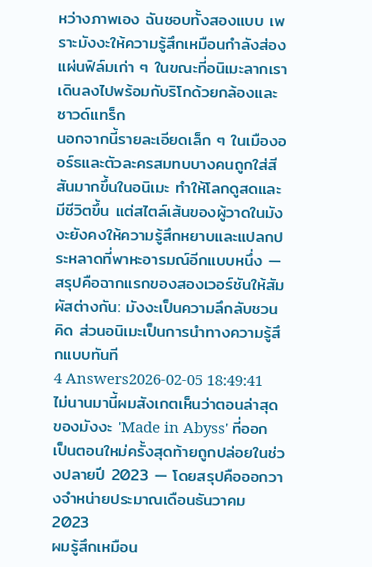หว่างภาพเอง ฉันชอบทั้งสองแบบ เพราะมังงะให้ความรู้สึกเหมือนกำลังส่องแผ่นฟิล์มเก่า ๆ ในขณะที่อนิเมะลากเราเดินลงไปพร้อมกับริโกด้วยกล้องและซาวด์แทร็ก
นอกจากนี้รายละเอียดเล็ก ๆ ในเมืองออร์ธและตัวละครสมทบบางคนถูกใส่สีสันมากขึ้นในอนิเมะ ทำให้โลกดูสดและมีชีวิตขึ้น แต่สไตล์เส้นของผู้วาดในมังงะยังคงให้ความรู้สึกหยาบและแปลกประหลาดที่พาหะอารมณ์อีกแบบหนึ่ง — สรุปคือฉากแรกของสองเวอร์ชันให้สัมผัสต่างกัน: มังงะเป็นความลึกลับชวนคิด ส่วนอนิเมะเป็นการนำทางความรู้สึกแบบทันที
4 Answers2026-02-05 18:49:41
ไม่นานมานี้ผมสังเกตเห็นว่าตอนล่าสุดของมังงะ 'Made in Abyss' ที่ออกเป็นตอนใหม่ครั้งสุดท้ายถูกปล่อยในช่วงปลายปี 2023 — โดยสรุปคือออกวางจำหน่ายประมาณเดือนธันวาคม 2023
ผมรู้สึกเหมือน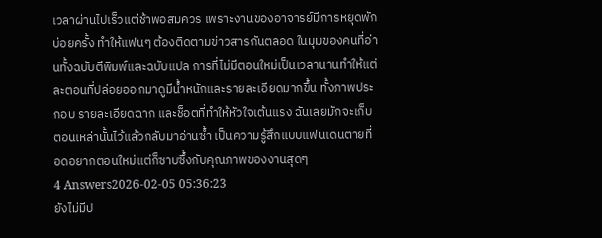เวลาผ่านไปเร็วแต่ช้าพอสมควร เพราะงานของอาจารย์มีการหยุดพักบ่อยครั้ง ทำให้แฟนๆ ต้องติดตามข่าวสารกันตลอด ในมุมของคนที่อ่านทั้งฉบับตีพิมพ์และฉบับแปล การที่ไม่มีตอนใหม่เป็นเวลานานทำให้แต่ละตอนที่ปล่อยออกมาดูมีน้ำหนักและรายละเอียดมากขึ้น ทั้งภาพประกอบ รายละเอียดฉาก และช็อตที่ทำให้หัวใจเต้นแรง ฉันเลยมักจะเก็บตอนเหล่านั้นไว้แล้วกลับมาอ่านซ้ำ เป็นความรู้สึกแบบแฟนเดนตายที่อดอยากตอนใหม่แต่ก็ซาบซึ้งกับคุณภาพของงานสุดๆ
4 Answers2026-02-05 05:36:23
ยังไม่มีป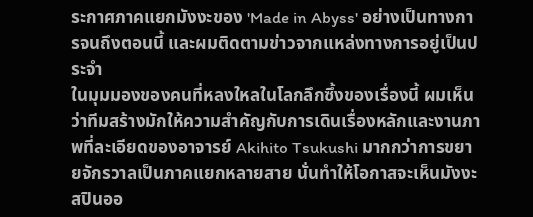ระกาศภาคแยกมังงะของ 'Made in Abyss' อย่างเป็นทางการจนถึงตอนนี้ และผมติดตามข่าวจากแหล่งทางการอยู่เป็นประจำ
ในมุมมองของคนที่หลงใหลในโลกลึกซึ้งของเรื่องนี้ ผมเห็นว่าทีมสร้างมักให้ความสำคัญกับการเดินเรื่องหลักและงานภาพที่ละเอียดของอาจารย์ Akihito Tsukushi มากกว่าการขยายจักรวาลเป็นภาคแยกหลายสาย นั่นทำให้โอกาสจะเห็นมังงะสปินออ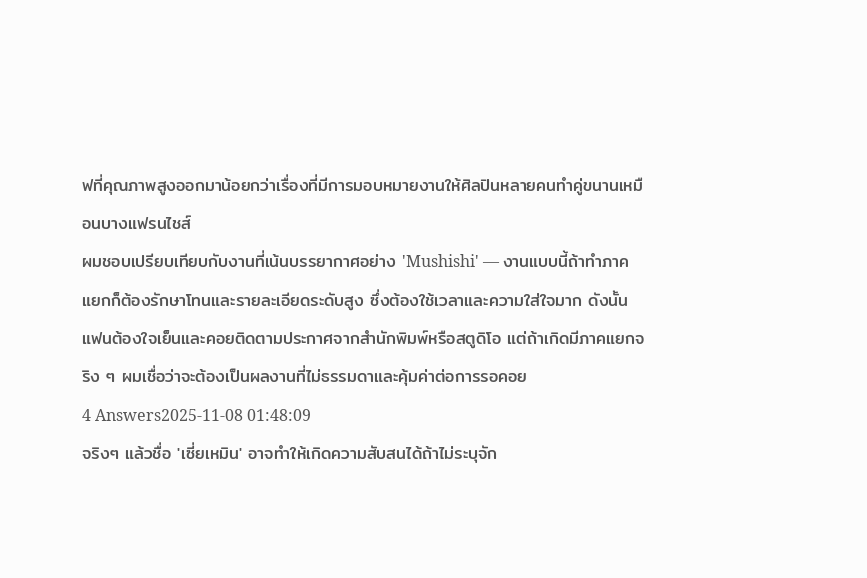ฟที่คุณภาพสูงออกมาน้อยกว่าเรื่องที่มีการมอบหมายงานให้ศิลปินหลายคนทำคู่ขนานเหมือนบางแฟรนไชส์
ผมชอบเปรียบเทียบกับงานที่เน้นบรรยากาศอย่าง 'Mushishi' — งานแบบนี้ถ้าทำภาคแยกก็ต้องรักษาโทนและรายละเอียดระดับสูง ซึ่งต้องใช้เวลาและความใส่ใจมาก ดังนั้นแฟนต้องใจเย็นและคอยติดตามประกาศจากสำนักพิมพ์หรือสตูดิโอ แต่ถ้าเกิดมีภาคแยกจริง ๆ ผมเชื่อว่าจะต้องเป็นผลงานที่ไม่ธรรมดาและคุ้มค่าต่อการรอคอย
4 Answers2025-11-08 01:48:09
จริงๆ แล้วชื่อ 'เซี่ยเหมิน' อาจทำให้เกิดความสับสนได้ถ้าไม่ระบุจัก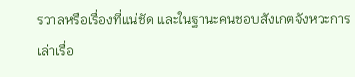รวาลหรือเรื่องที่แน่ชัด และในฐานะคนชอบสังเกตจังหวะการเล่าเรื่อ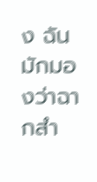ง ฉันมักมองว่าฉากสำ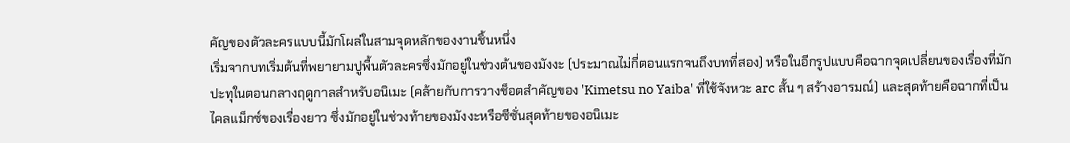คัญของตัวละครแบบนี้มักโผล่ในสามจุดหลักของงานชิ้นหนึ่ง
เริ่มจากบทเริ่มต้นที่พยายามปูพื้นตัวละครซึ่งมักอยู่ในช่วงต้นของมังงะ (ประมาณไม่กี่ตอนแรกจนถึงบทที่สอง) หรือในอีกรูปแบบคือฉากจุดเปลี่ยนของเรื่องที่มักปะทุในตอนกลางฤดูกาลสำหรับอนิเมะ (คล้ายกับการวางช็อตสำคัญของ 'Kimetsu no Yaiba' ที่ใช้จังหวะ arc สั้น ๆ สร้างอารมณ์) และสุดท้ายคือฉากที่เป็นไคลแม็กซ์ของเรื่องยาว ซึ่งมักอยู่ในช่วงท้ายของมังงะหรือซีซั่นสุดท้ายของอนิเมะ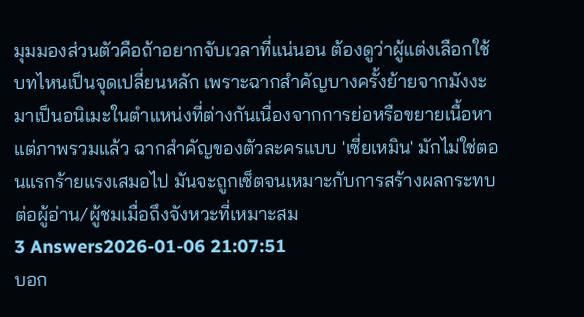มุมมองส่วนตัวคือถ้าอยากจับเวลาที่แน่นอน ต้องดูว่าผู้แต่งเลือกใช้บทไหนเป็นจุดเปลี่ยนหลัก เพราะฉากสำคัญบางครั้งย้ายจากมังงะมาเป็นอนิเมะในตำแหน่งที่ต่างกันเนื่องจากการย่อหรือขยายเนื้อหา แต่ภาพรวมแล้ว ฉากสำคัญของตัวละครแบบ 'เซี่ยเหมิน' มักไม่ใช่ตอนแรกร้ายแรงเสมอไป มันจะถูกเซ็ตจนเหมาะกับการสร้างผลกระทบต่อผู้อ่าน/ผู้ชมเมื่อถึงจังหวะที่เหมาะสม
3 Answers2026-01-06 21:07:51
บอก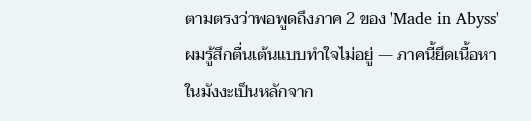ตามตรงว่าพอพูดถึงภาค 2 ของ 'Made in Abyss' ผมรู้สึกตื่นเต้นแบบทำใจไม่อยู่ — ภาคนี้ยึดเนื้อหาในมังงะเป็นหลักจาก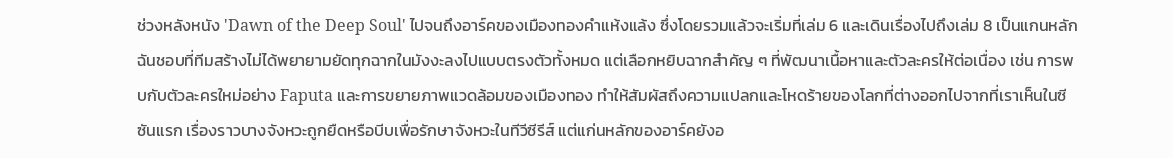ช่วงหลังหนัง 'Dawn of the Deep Soul' ไปจนถึงอาร์คของเมืองทองคำแห้งแล้ง ซึ่งโดยรวมแล้วจะเริ่มที่เล่ม 6 และเดินเรื่องไปถึงเล่ม 8 เป็นแกนหลัก
ฉันชอบที่ทีมสร้างไม่ได้พยายามยัดทุกฉากในมังงะลงไปแบบตรงตัวทั้งหมด แต่เลือกหยิบฉากสำคัญ ๆ ที่พัฒนาเนื้อหาและตัวละครให้ต่อเนื่อง เช่น การพบกับตัวละครใหม่อย่าง Faputa และการขยายภาพแวดล้อมของเมืองทอง ทำให้สัมผัสถึงความแปลกและโหดร้ายของโลกที่ต่างออกไปจากที่เราเห็นในซีซันแรก เรื่องราวบางจังหวะถูกยืดหรือบีบเพื่อรักษาจังหวะในทีวีซีรีส์ แต่แก่นหลักของอาร์คยังอ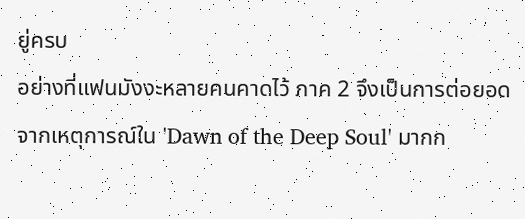ยู่ครบ
อย่างที่แฟนมังงะหลายคนคาดไว้ ภาค 2 จึงเป็นการต่อยอดจากเหตุการณ์ใน 'Dawn of the Deep Soul' มากก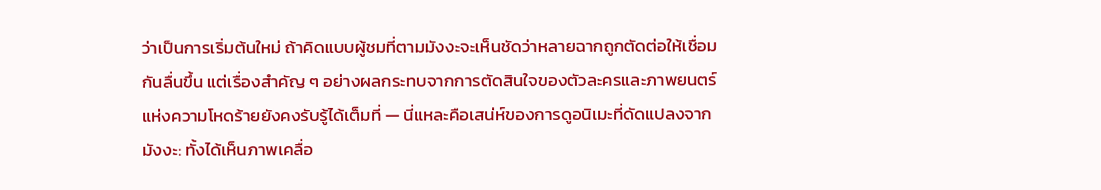ว่าเป็นการเริ่มต้นใหม่ ถ้าคิดแบบผู้ชมที่ตามมังงะจะเห็นชัดว่าหลายฉากถูกตัดต่อให้เชื่อมกันลื่นขึ้น แต่เรื่องสำคัญ ๆ อย่างผลกระทบจากการตัดสินใจของตัวละครและภาพยนตร์แห่งความโหดร้ายยังคงรับรู้ได้เต็มที่ — นี่แหละคือเสน่ห์ของการดูอนิเมะที่ดัดแปลงจากมังงะ: ทั้งได้เห็นภาพเคลื่อ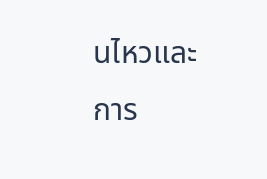นไหวและการ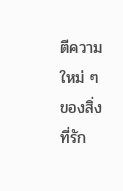ตีความใหม่ ๆ ของสิ่งที่รัก